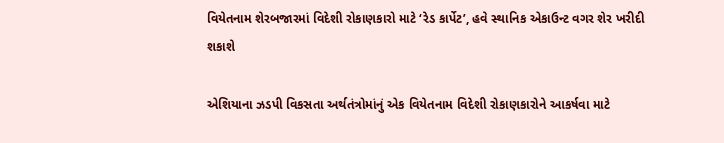વિયેતનામ શેરબજારમાં વિદેશી રોકાણકારો માટે ‘રેડ કાર્પેટ’, હવે સ્થાનિક એકાઉન્ટ વગર શેર ખરીદી શકાશે

એશિયાના ઝડપી વિકસતા અર્થતંત્રોમાંનું એક વિયેતનામ વિદેશી રોકાણકારોને આકર્ષવા માટે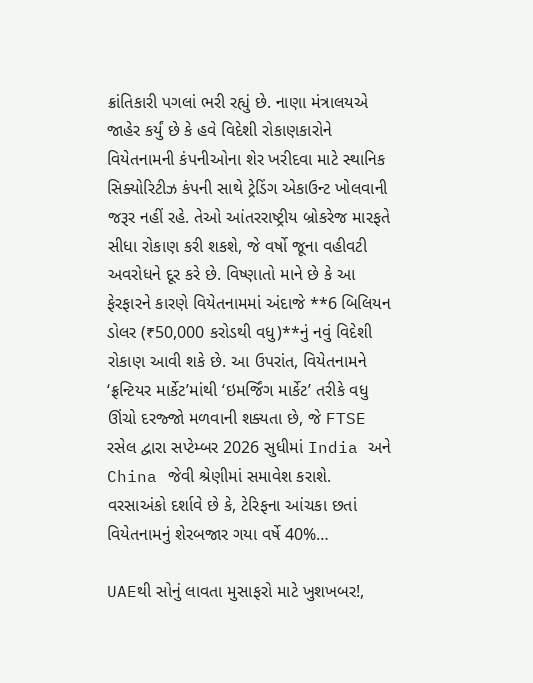ક્રાંતિકારી પગલાં ભરી રહ્યું છે. નાણા મંત્રાલયએ જાહેર કર્યું છે કે હવે વિદેશી રોકાણકારોને વિયેતનામની કંપનીઓના શેર ખરીદવા માટે સ્થાનિક સિક્યોરિટીઝ કંપની સાથે ટ્રેડિંગ એકાઉન્ટ ખોલવાની જરૂર નહીં રહે. તેઓ આંતરરાષ્ટ્રીય બ્રોકરેજ મારફતે સીધા રોકાણ કરી શકશે, જે વર્ષો જૂના વહીવટી અવરોધને દૂર કરે છે. વિષ્ણાતો માને છે કે આ ફેરફારને કારણે વિયેતનામમાં અંદાજે **6 બિલિયન ડોલર (₹50,000 કરોડથી વધુ)**નું નવું વિદેશી રોકાણ આવી શકે છે. આ ઉપરાંત, વિયેતનામને ‘ફ્રન્ટિયર માર્કેટ’માંથી ‘ઇમર્જિંગ માર્કેટ’ તરીકે વધુ ઊંચો દરજ્જો મળવાની શક્યતા છે, જે FTSE રસેલ દ્વારા સપ્ટેમ્બર 2026 સુધીમાં India અને China જેવી શ્રેણીમાં સમાવેશ કરાશે. વરસાઅંકો દર્શાવે છે કે, ટેરિફના આંચકા છતાં વિયેતનામનું શેરબજાર ગયા વર્ષે 40%…

UAEથી સોનું લાવતા મુસાફરો માટે ખુશખબર!,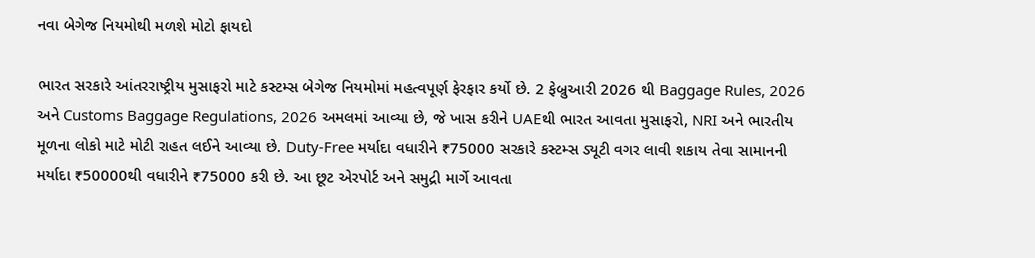નવા બેગેજ નિયમોથી મળશે મોટો ફાયદો

ભારત સરકારે આંતરરાષ્ટ્રીય મુસાફરો માટે કસ્ટમ્સ બેગેજ નિયમોમાં મહત્વપૂર્ણ ફેરફાર કર્યો છે. 2 ફેબ્રુઆરી 2026 થી Baggage Rules, 2026 અને Customs Baggage Regulations, 2026 અમલમાં આવ્યા છે, જે ખાસ કરીને UAEથી ભારત આવતા મુસાફરો, NRI અને ભારતીય મૂળના લોકો માટે મોટી રાહત લઈને આવ્યા છે. Duty-Free મર્યાદા વધારીને ₹75000 સરકારે કસ્ટમ્સ ડ્યૂટી વગર લાવી શકાય તેવા સામાનની મર્યાદા ₹50000થી વધારીને ₹75000 કરી છે. આ છૂટ એરપોર્ટ અને સમુદ્રી માર્ગે આવતા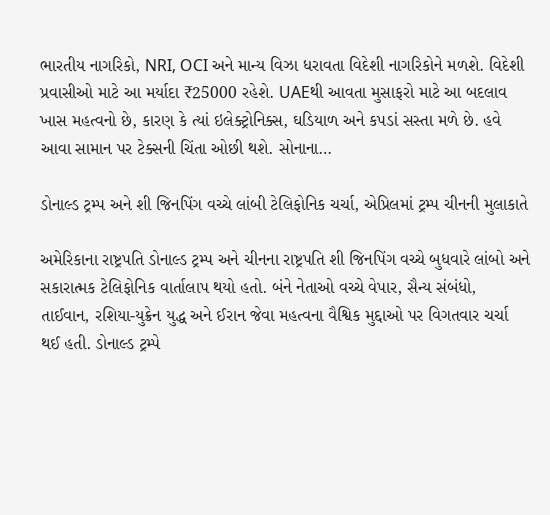ભારતીય નાગરિકો, NRI, OCI અને માન્ય વિઝા ધરાવતા વિદેશી નાગરિકોને મળશે. વિદેશી પ્રવાસીઓ માટે આ મર્યાદા ₹25000 રહેશે. UAEથી આવતા મુસાફરો માટે આ બદલાવ ખાસ મહત્વનો છે, કારણ કે ત્યાં ઇલેક્ટ્રોનિક્સ, ઘડિયાળ અને કપડાં સસ્તા મળે છે. હવે આવા સામાન પર ટેક્સની ચિંતા ઓછી થશે. સોનાના…

ડોનાલ્ડ ટ્રમ્પ અને શી જિનપિંગ વચ્ચે લાંબી ટેલિફોનિક ચર્ચા, એપ્રિલમાં ટ્રમ્પ ચીનની મુલાકાતે

અમેરિકાના રાષ્ટ્રપતિ ડોનાલ્ડ ટ્રમ્પ અને ચીનના રાષ્ટ્રપતિ શી જિનપિંગ વચ્ચે બુધવારે લાંબો અને સકારાત્મક ટેલિફોનિક વાર્તાલાપ થયો હતો. બંને નેતાઓ વચ્ચે વેપાર, સૈન્ય સંબંધો, તાઈવાન, રશિયા-યુક્રેન યુદ્ધ અને ઈરાન જેવા મહત્વના વૈશ્વિક મુદ્દાઓ પર વિગતવાર ચર્ચા થઈ હતી. ડોનાલ્ડ ટ્રમ્પે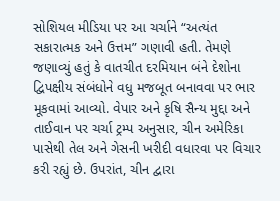સોશિયલ મીડિયા પર આ ચર્ચાને “અત્યંત સકારાત્મક અને ઉત્તમ” ગણાવી હતી. તેમણે જણાવ્યું હતું કે વાતચીત દરમિયાન બંને દેશોના દ્વિપક્ષીય સંબંધોને વધુ મજબૂત બનાવવા પર ભાર મૂકવામાં આવ્યો. વેપાર અને કૃષિ સૈન્ય મુદ્દા અને તાઈવાન પર ચર્ચા ટ્રમ્પ અનુસાર, ચીન અમેરિકા પાસેથી તેલ અને ગેસની ખરીદી વધારવા પર વિચાર કરી રહ્યું છે. ઉપરાંત, ચીન દ્વારા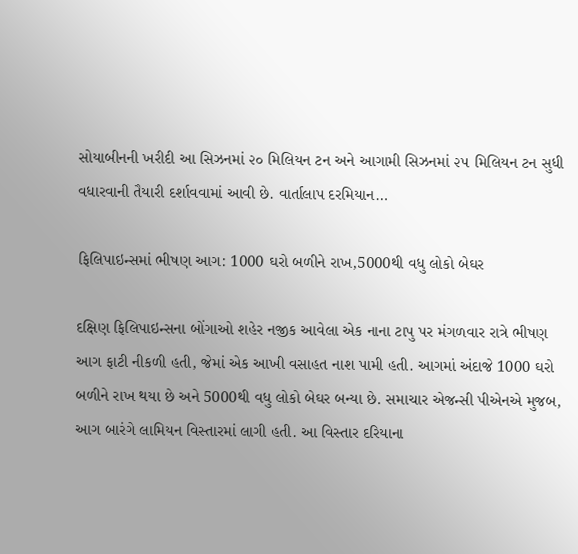સોયાબીનની ખરીદી આ સિઝનમાં ૨૦ મિલિયન ટન અને આગામી સિઝનમાં ૨૫ મિલિયન ટન સુધી વધારવાની તૈયારી દર્શાવવામાં આવી છે. વાર્તાલાપ દરમિયાન…

ફિલિપાઇન્સમાં ભીષણ આગ: 1000 ઘરો બળીને રાખ,5000થી વધુ લોકો બેઘર

દક્ષિણ ફિલિપાઇન્સના બોંગાઓ શહેર નજીક આવેલા એક નાના ટાપુ પર મંગળવાર રાત્રે ભીષણ આગ ફાટી નીકળી હતી, જેમાં એક આખી વસાહત નાશ પામી હતી. આગમાં અંદાજે 1000 ઘરો બળીને રાખ થયા છે અને 5000થી વધુ લોકો બેઘર બન્યા છે. સમાચાર એજન્સી પીએનએ મુજબ, આગ બારંગે લામિયન વિસ્તારમાં લાગી હતી. આ વિસ્તાર દરિયાના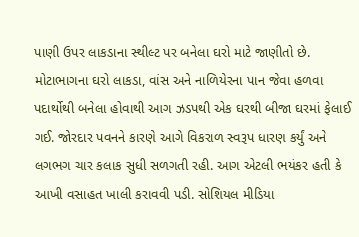પાણી ઉપર લાકડાના સ્થીલ્ટ પર બનેલા ઘરો માટે જાણીતો છે. મોટાભાગના ઘરો લાકડા, વાંસ અને નાળિયેરના પાન જેવા હળવા પદાર્થોથી બનેલા હોવાથી આગ ઝડપથી એક ઘરથી બીજા ઘરમાં ફેલાઈ ગઈ. જોરદાર પવનને કારણે આગે વિકરાળ સ્વરૂપ ધારણ કર્યું અને લગભગ ચાર કલાક સુધી સળગતી રહી. આગ એટલી ભયંકર હતી કે આખી વસાહત ખાલી કરાવવી પડી. સોશિયલ મીડિયા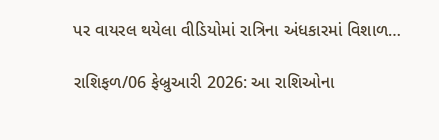પર વાયરલ થયેલા વીડિયોમાં રાત્રિના અંધકારમાં વિશાળ…

રાશિફળ/06 ફેબ્રુઆરી 2026: આ રાશિઓના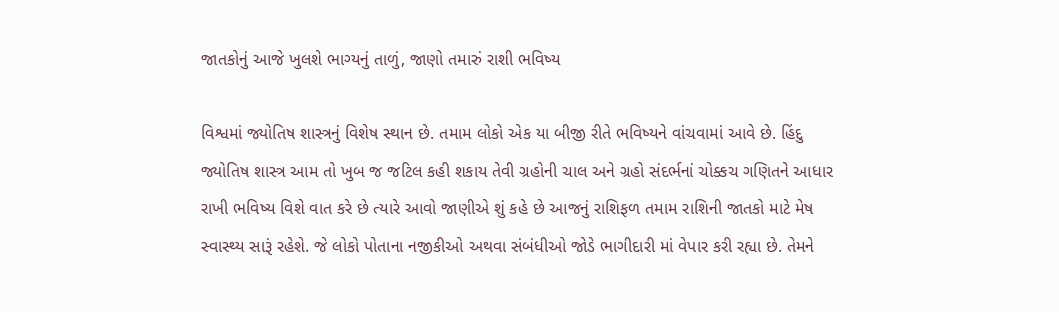જાતકોનું આજે ખુલશે ભાગ્યનું તાળું, જાણો તમારું રાશી ભવિષ્ય

વિશ્વમાં જ્યોતિષ શાસ્ત્રનું વિશેષ સ્થાન છે. તમામ લોકો એક યા બીજી રીતે ભવિષ્યને વાંચવામાં આવે છે. હિંદુ જ્યોતિષ શાસ્ત્ર આમ તો ખુબ જ જટિલ કહી શકાય તેવી ગ્રહોની ચાલ અને ગ્રહો સંદર્ભનાં ચોક્કચ ગણિતને આધાર રાખી ભવિષ્ય વિશે વાત કરે છે ત્યારે આવો જાણીએ શું કહે છે આજનું રાશિફળ તમામ રાશિની જાતકો માટે મેષ સ્વાસ્થ્ય સારૂં રહેશે. જે લોકો પોતાના નજીકીઓ અથવા સંબંધીઓ જોડે ભાગીદારી માં વેપાર કરી રહ્યા છે. તેમને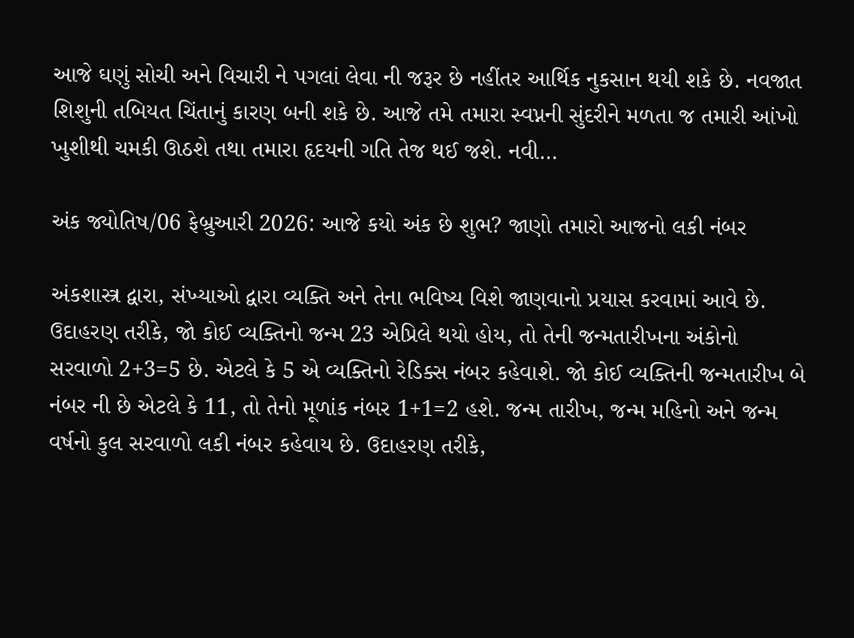આજે ઘણું સોચી અને વિચારી ને પગલાં લેવા ની જરૂર છે નહીંતર આર્થિક નુકસાન થયી શકે છે. નવજાત શિશુની તબિયત ચિંતાનું કારણ બની શકે છે. આજે તમે તમારા સ્વપ્નની સુંદરીને મળતા જ તમારી આંખો ખુશીથી ચમકી ઊઠશે તથા તમારા હૃદયની ગતિ તેજ થઈ જશે. નવી…

અંક જ્યોતિષ/06 ફેબ્રુઆરી 2026: આજે કયો અંક છે શુભ? જાણો તમારો આજનો લકી નંબર

અંકશાસ્ત્ર દ્વારા, સંખ્યાઓ દ્વારા વ્યક્તિ અને તેના ભવિષ્ય વિશે જાણવાનો પ્રયાસ કરવામાં આવે છે. ઉદાહરણ તરીકે, જો કોઈ વ્યક્તિનો જન્મ 23 એપ્રિલે થયો હોય, તો તેની જન્મતારીખના અંકોનો સરવાળો 2+3=5 છે. એટલે કે 5 એ વ્યક્તિનો રેડિક્સ નંબર કહેવાશે. જો કોઈ વ્યક્તિની જન્મતારીખ બે નંબર ની છે એટલે કે 11, તો તેનો મૂળાંક નંબર 1+1=2 હશે. જન્મ તારીખ, જન્મ મહિનો અને જન્મ વર્ષનો કુલ સરવાળો લકી નંબર કહેવાય છે. ઉદાહરણ તરીકે,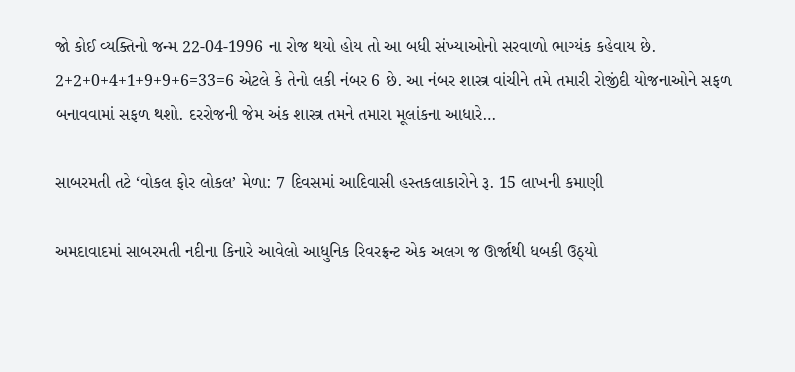જો કોઈ વ્યક્તિનો જન્મ 22-04-1996 ના રોજ થયો હોય તો આ બધી સંખ્યાઓનો સરવાળો ભાગ્યંક કહેવાય છે. 2+2+0+4+1+9+9+6=33=6 એટલે કે તેનો લકી નંબર 6 છે. આ નંબર શાસ્ત્ર વાંચીને તમે તમારી રોજીંદી યોજનાઓને સફળ બનાવવામાં સફળ થશો. દરરોજની જેમ અંક શાસ્ત્ર તમને તમારા મૂલાંકના આધારે…

સાબરમતી તટે ‘વોકલ ફોર લોકલ’ મેળા: 7 દિવસમાં આદિવાસી હસ્તકલાકારોને રૂ. 15 લાખની કમાણી

અમદાવાદમાં સાબરમતી નદીના કિનારે આવેલો આધુનિક રિવરફ્રન્ટ એક અલગ જ ઊર્જાથી ધબકી ઉઠ્યો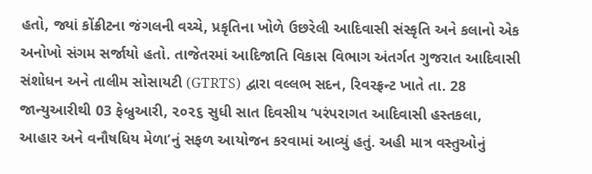હતો, જ્યાં કોંક્રીટના જંગલની વચ્ચે, પ્રકૃતિના ખોળે ઉછરેલી આદિવાસી સંસ્કૃતિ અને કલાનો એક અનોખો સંગમ સર્જાયો હતો. તાજેતરમાં આદિજાતિ વિકાસ વિભાગ અંતર્ગત ગુજરાત આદિવાસી સંશોધન અને તાલીમ સોસાયટી (GTRTS) દ્વારા વલ્લભ સદન, રિવરફ્રન્ટ ખાતે તા. 28 જાન્યુઆરીથી 03 ફેબ્રુઆરી, ૨૦૨૬ સુધી સાત દિવસીય ‘પરંપરાગત આદિવાસી હસ્તકલા, આહાર અને વનૌષધિય મેળા’નું સફળ આયોજન કરવામાં આવ્યું હતું. અહી માત્ર વસ્તુઓનું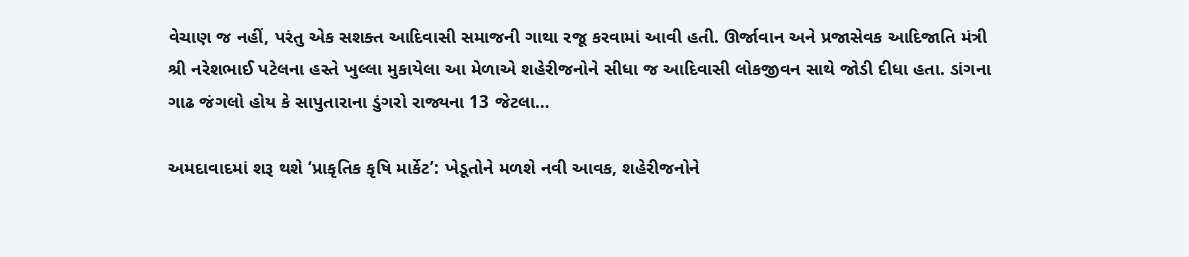વેચાણ જ નહીં, પરંતુ એક સશક્ત આદિવાસી સમાજની ગાથા રજૂ કરવામાં આવી હતી. ઊર્જાવાન અને પ્રજાસેવક આદિજાતિ મંત્રી શ્રી નરેશભાઈ પટેલના હસ્તે ખુલ્લા મુકાયેલા આ મેળાએ શહેરીજનોને સીધા જ આદિવાસી લોકજીવન સાથે જોડી દીધા હતા. ડાંગના ગાઢ જંગલો હોય કે સાપુતારાના ડુંગરો રાજ્યના 13 જેટલા…

અમદાવાદમાં શરૂ થશે ‘પ્રાકૃતિક કૃષિ માર્કેટ’: ખેડૂતોને મળશે નવી આવક, શહેરીજનોને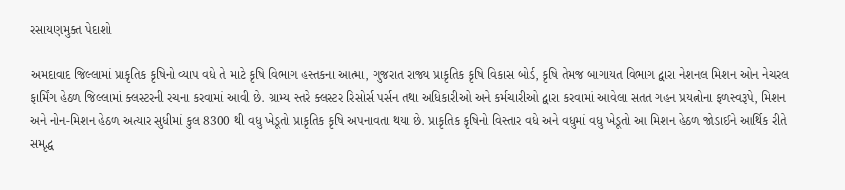રસાયણમુક્ત પેદાશો

અમદાવાદ જિલ્લામાં પ્રાકૃતિક કૃષિનો વ્યાપ વધે તે માટે કૃષિ વિભાગ હસ્તકના આત્મા, ગુજરાત રાજ્ય પ્રાકૃતિક કૃષિ વિકાસ બોર્ડ, કૃષિ તેમજ બાગાયત વિભાગ દ્વારા નેશનલ મિશન ઓન નેચરલ ફાર્મિંગ હેઠળ જિલ્લામાં ક્લસ્ટરની રચના કરવામાં આવી છે. ગ્રામ્ય સ્તરે ક્લસ્ટર રિસોર્સ પર્સન તથા અધિકારીઓ અને કર્મચારીઓ દ્વારા કરવામાં આવેલા સતત ગહન પ્રયત્નોના ફળસ્વરૂપે, મિશન અને નોન-મિશન હેઠળ અત્યાર સુધીમાં કુલ 8300 થી વધુ ખેડૂતો પ્રાકૃતિક કૃષિ અપનાવતા થયા છે. પ્રાકૃતિક કૃષિનો વિસ્તાર વધે અને વધુમાં વધુ ખેડૂતો આ મિશન હેઠળ જોડાઈને આર્થિક રીતે સમૃદ્ધ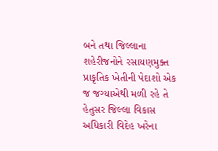બને તથા જિલ્લાના શહેરીજનોને રસાયણમુક્ત પ્રાકૃતિક ખેતીની પેદાશો એક જ જગ્યાએથી મળી રહે તે હેતુસર જિલ્લા વિકાસ અધિકારી વિદેહ ખરેના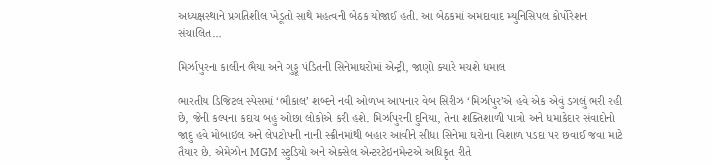અધ્યક્ષસ્થાને પ્રગતિશીલ ખેડૂતો સાથે મહત્વની બેઠક યોજાઈ હતી. આ બેઠકમાં અમદાવાદ મ્યુનિસિપલ કોર્પોરેશન સંચાલિત…

મિર્ઝાપુરના કાલીન ભૈયા અને ગુડ્ડૂ પંડિતની સિનેમાઘરોમાં એન્ટ્રી, જાણો ક્યારે મચશે ધમાલ

ભારતીય ડિજિટલ સ્પેસમાં ‘ભૌકાલ’ શબ્દને નવી ઓળખ આપનાર વેબ સિરીઝ ‘મિર્ઝાપુર’એ હવે એક એવું ડગલું ભરી રહી છે, જેની કલ્પના કદાચ બહુ ઓછા લોકોએ કરી હશે. મિર્ઝાપુરની દુનિયા, તેના શક્તિશાળી પાત્રો અને ધમાકેદાર સંવાદોનો જાદુ હવે મોબાઇલ અને લેપટોપની નાની સ્ક્રીનમાંથી બહાર આવીને સીધા સિનેમા ઘરોના વિશાળ પડદા પર છવાઈ જવા માટે તૈયાર છે. એમેઝોન MGM સ્ટુડિયો અને એક્સેલ એન્ટરટેઇનમેન્ટએ અધિકૃત રીતે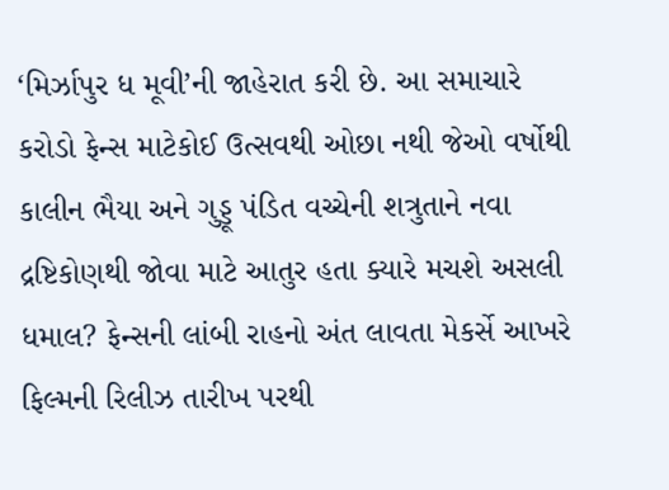‘મિર્ઝાપુર ધ મૂવી’ની જાહેરાત કરી છે. આ સમાચારે કરોડો ફેન્સ માટેકોઈ ઉત્સવથી ઓછા નથી જેઓ વર્ષોથી કાલીન ભૈયા અને ગુડ્ડૂ પંડિત વચ્ચેની શત્રુતાને નવા દ્રષ્ટિકોણથી જોવા માટે આતુર હતા ક્યારે મચશે અસલી ધમાલ? ફેન્સની લાંબી રાહનો અંત લાવતા મેકર્સે આખરે ફિલ્મની રિલીઝ તારીખ પરથી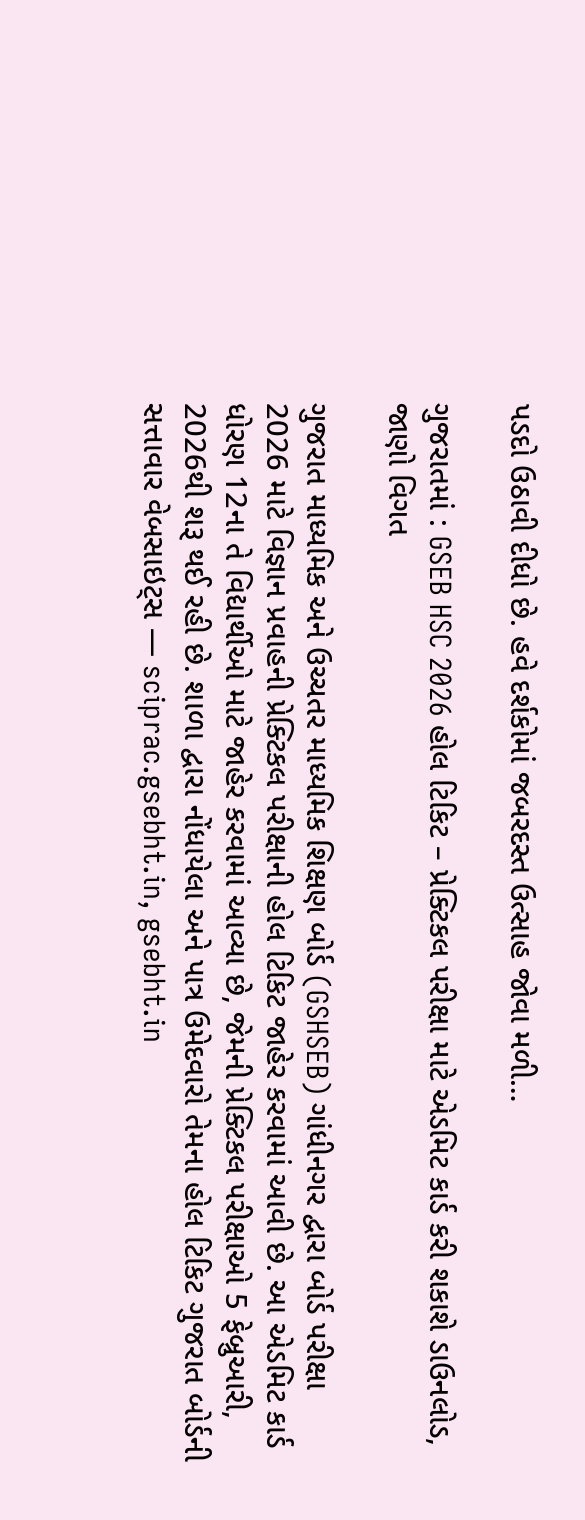પડદો ઉઠાવી દીધો છે. હવે દર્શકોમાં જબરદસ્ત ઉત્સાહ જોવા મળી…

ગુજરાતમાં : GSEB HSC 2026 હોલ ટિકિટ – પ્રેક્ટિકલ પરીક્ષા માટે એડમિટ કાર્ડ કરી શકાશે ડાઉનલોડ, જાણો વિગત

ગુજરાત માધ્યમિક અને ઉચ્ચતર માધ્યમિક શિક્ષણ બોર્ડ (GSHSEB) ગાંધીનગર દ્વારા બોર્ડ પરીક્ષા 2026 માટે વિજ્ઞાન પ્રવાહની પ્રેક્ટિકલ પરીક્ષાની હોલ ટિકિટ જાહેર કરવામાં આવી છે. આ એડમિટ કાર્ડ ધોરણ 12ના તે વિદ્યાર્થીઓ માટે જાહેર કરવામાં આવ્યા છે, જેમની પ્રેક્ટિકલ પરીક્ષાઓ 5 ફેબ્રુઆરી, 2026થી શરૂ થઈ રહી છે. શાળા દ્વારા નોંધાયેલા અને પાત્ર ઉમેદવારો તેમના હોલ ટિકિટ ગુજરાત બોર્ડની સત્તાવાર વેબસાઇટ્સ — sciprac.gsebht.in, gsebht.in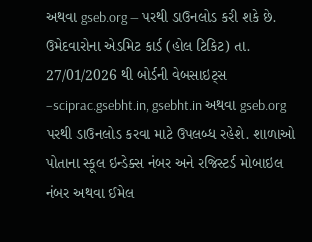અથવા gseb.org — પરથી ડાઉનલોડ કરી શકે છે. ઉમેદવારોના એડમિટ કાર્ડ (હોલ ટિકિટ) તા. 27/01/2026 થી બોર્ડની વેબસાઇટ્સ –sciprac.gsebht.in, gsebht.in અથવા gseb.org પરથી ડાઉનલોડ કરવા માટે ઉપલબ્ધ રહેશે. શાળાઓ પોતાના સ્કૂલ ઇન્ડેક્સ નંબર અને રજિસ્ટર્ડ મોબાઇલ નંબર અથવા ઈમેલ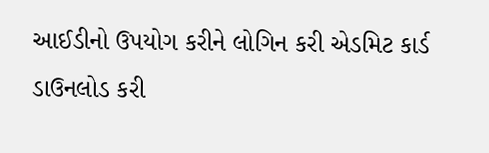આઈડીનો ઉપયોગ કરીને લોગિન કરી એડમિટ કાર્ડ ડાઉનલોડ કરી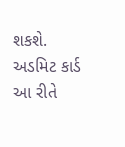શકશે. અડમિટ કાર્ડ આ રીતે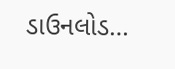ડાઉનલોડ…